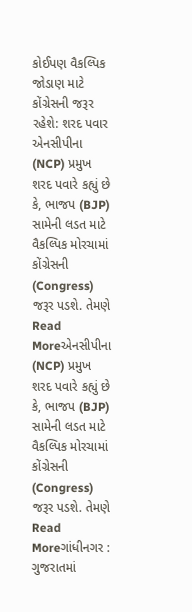કોઈપણ વૈકલ્પિક જોડાણ માટે કોંગ્રેસની જરૂર રહેશે: શરદ પવાર
એનસીપીના (NCP) પ્રમુખ શરદ પવારે કહ્યું છે કે, ભાજપ (BJP) સામેની લડત માટે વૈકલ્પિક મોરચામાં કોંગ્રેસની (Congress) જરૂર પડશે. તેમણે
Read Moreએનસીપીના (NCP) પ્રમુખ શરદ પવારે કહ્યું છે કે, ભાજપ (BJP) સામેની લડત માટે વૈકલ્પિક મોરચામાં કોંગ્રેસની (Congress) જરૂર પડશે. તેમણે
Read Moreગાંધીનગર : ગુજરાતમાં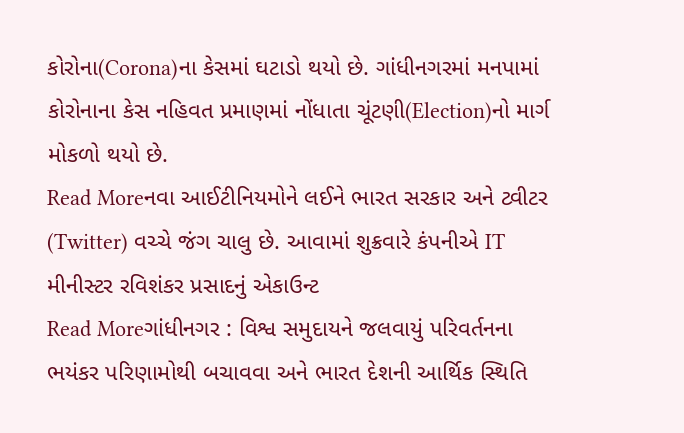કોરોના(Corona)ના કેસમાં ઘટાડો થયો છે. ગાંધીનગરમાં મનપામાં કોરોનાના કેસ નહિવત પ્રમાણમાં નોંધાતા ચૂંટણી(Election)નો માર્ગ મોકળો થયો છે.
Read Moreનવા આઈટીનિયમોને લઈને ભારત સરકાર અને ટ્વીટર (Twitter) વચ્ચે જંગ ચાલુ છે. આવામાં શુક્રવારે કંપનીએ IT મીનીસ્ટર રવિશંકર પ્રસાદનું એકાઉન્ટ
Read Moreગાંધીનગર : વિશ્વ સમુદાયને જલવાયું પરિવર્તનના ભયંકર પરિણામોથી બચાવવા અને ભારત દેશની આર્થિક સ્થિતિ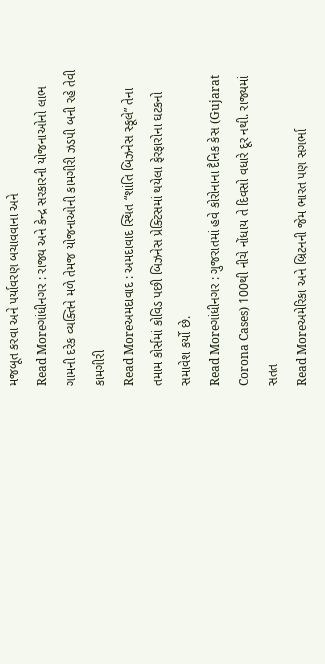મજબૂત કરવા અને પર્યાવરણ બચાવવાના અને
Read Moreગાંધીનગર : રાજ્ય અને કેન્દ્ર સરકારની યોજનાઓનો લાભ ગામની દરેક વ્યક્તિને મળે તેમજ યોજનાઓની કામગીરી ઝડપી બની રહે તેવી કામગીરી
Read Moreઅમદાવાદ : અમદાવાદ સ્થિત “શાંતિ બિઝનેસ સ્કૂલે” તેના તમામ કોર્સમાં કોવિડ પછી બિઝનેસ પ્રેક્ટિસમાં થયેલા ફેરફારોના ઘટકનો સમાવેશ કર્યો છે.
Read Moreગાંધીનગર : ગુજરાતમાં હવે કોરોનાના દૈનિક કેસ (Gujarat Corona Cases) 100થી નીચે નોંધાય તે દિવસો વધારે દૂર નથી. રાજ્યમાં સતત
Read Moreઅમેરિકા અને બ્રિટનની જેમ ભારત પણ સગર્ભા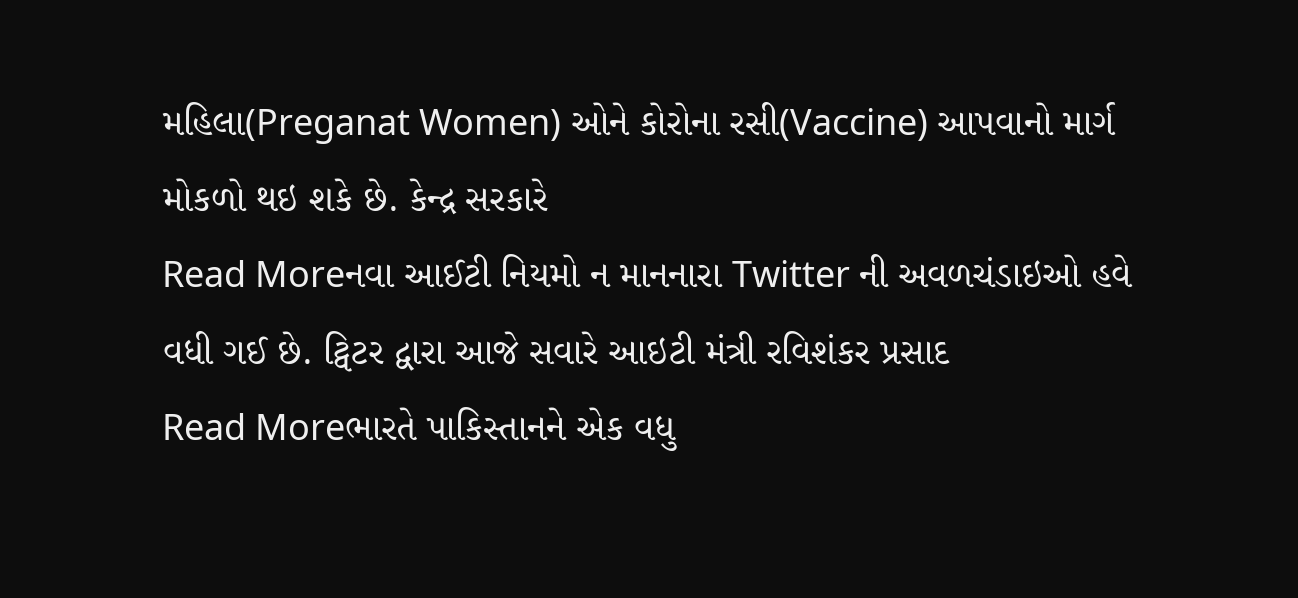મહિલા(Preganat Women) ઓને કોરોના રસી(Vaccine) આપવાનો માર્ગ મોકળો થઇ શકે છે. કેન્દ્ર સરકારે
Read Moreનવા આઈટી નિયમો ન માનનારા Twitter ની અવળચંડાઇઓ હવે વધી ગઈ છે. ટ્વિટર દ્વારા આજે સવારે આઇટી મંત્રી રવિશંકર પ્રસાદ
Read Moreભારતે પાકિસ્તાનને એક વધુ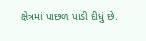ક્ષેત્રમાં પાછળ પાડી દીધું છે.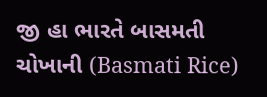જી હા ભારતે બાસમતી ચોખાની (Basmati Rice)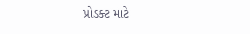પ્રોડક્ટ માટે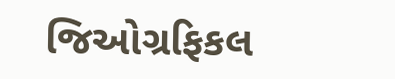જિઓગ્રફિકલ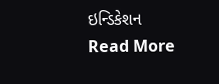ઇન્ડિકેશન
Read More